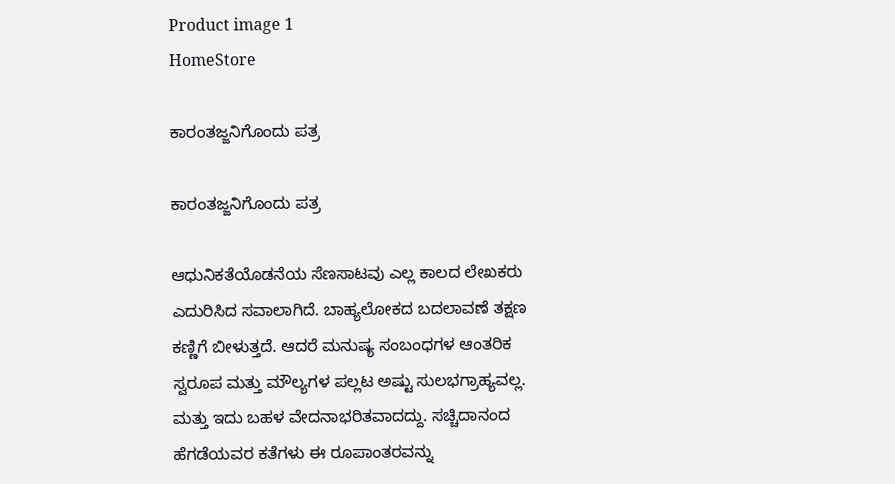Product image 1
HomeStore

ಕಾರಂತಜ್ಜನಿಗೊಂದು ಪತ್ರ

ಕಾರಂತಜ್ಜನಿಗೊಂದು ಪತ್ರ

ಆಧುನಿಕತೆಯೊಡನೆಯ ಸೆಣಸಾಟವು ಎಲ್ಲ ಕಾಲದ ಲೇಖಕರು ಎದುರಿಸಿದ ಸವಾಲಾಗಿದೆ. ಬಾಹ್ಯಲೋಕದ ಬದಲಾವಣೆ ತಕ್ಷಣ ಕಣ್ಣಿಗೆ ಬೀಳುತ್ತದೆ. ಆದರೆ ಮನುಷ್ಯ ಸಂಬಂಧಗಳ ಆಂತರಿಕ ಸ್ವರೂಪ ಮತ್ತು ಮೌಲ್ಯಗಳ ಪಲ್ಲಟ ಅಷ್ಟು ಸುಲಭಗ್ರಾಹ್ಯವಲ್ಲ. ಮತ್ತು ಇದು ಬಹಳ ವೇದನಾಭರಿತವಾದದ್ದು. ಸಚ್ಚಿದಾನಂದ ಹೆಗಡೆಯವರ ಕತೆಗಳು ಈ ರೂಪಾಂತರವನ್ನು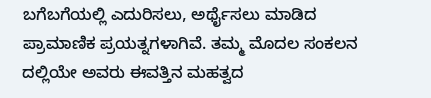ಬಗೆಬಗೆಯಲ್ಲಿ ಎದುರಿಸಲು, ಅರ್ಥೈಸಲು ಮಾಡಿದ ಪ್ರಾಮಾಣಿಕ ಪ್ರಯತ್ನಗಳಾಗಿವೆ. ತಮ್ಮ ಮೊದಲ ಸಂಕಲನ ದಲ್ಲಿಯೇ ಅವರು ಈವತ್ತಿನ ಮಹತ್ವದ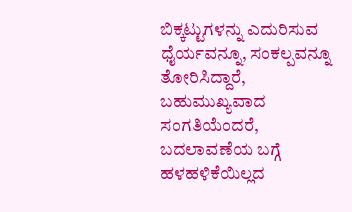ಬಿಕ್ಕಟ್ಟುಗಳನ್ನು ಎದುರಿಸುವ ಧೈರ್ಯವನ್ನೂ, ಸಂಕಲ್ಪವನ್ನೂ ತೋರಿಸಿದ್ದಾರೆ, ಬಹುಮುಖ್ಯವಾದ ಸಂಗತಿಯೆಂದರೆ, ಬದಲಾವಣೆಯ ಬಗ್ಗೆ ಹಳಹಳಿಕೆಯಿಲ್ಲದ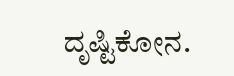ದೃಷ್ಟಿಕೋನ.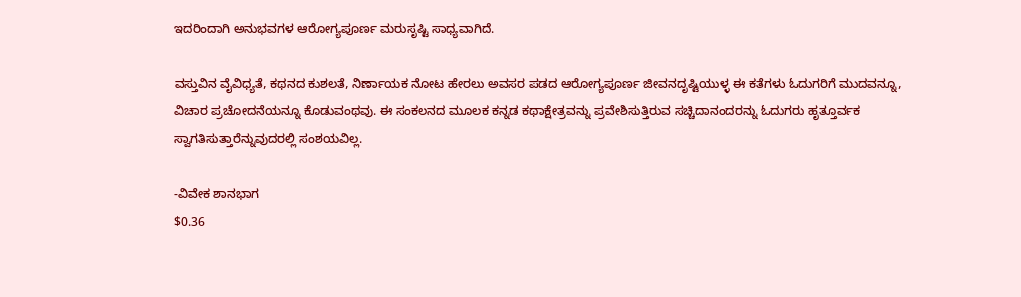ಇದರಿಂದಾಗಿ ಅನುಭವಗಳ ಆರೋಗ್ಯಪೂರ್ಣ ಮರುಸೃಷ್ಟಿ ಸಾಧ್ಯವಾಗಿದೆ.

ವಸ್ತುವಿನ ವೈವಿಧ್ಯತೆ, ಕಥನದ ಕುಶಲತೆ, ನಿರ್ಣಾಯಕ ನೋಟ ಹೇರಲು ಅವಸರ ಪಡದ ಆರೋಗ್ಯಪೂರ್ಣ ಜೀವನದೃಷ್ಟಿಯುಳ್ಳ ಈ ಕತೆಗಳು ಓದುಗರಿಗೆ ಮುದವನ್ನೂ, ವಿಚಾರ ಪ್ರಚೋದನೆಯನ್ನೂ ಕೊಡುವಂಥವು. ಈ ಸಂಕಲನದ ಮೂಲಕ ಕನ್ನಡ ಕಥಾಕ್ಷೇತ್ರವನ್ನು ಪ್ರವೇಶಿಸುತ್ತಿರುವ ಸಚ್ಚಿದಾನಂದರನ್ನು ಓದುಗರು ಹೃತ್ತೂರ್ವಕ ಸ್ವಾಗತಿಸುತ್ತಾರೆನ್ನುವುದರಲ್ಲಿ ಸಂಶಯವಿಲ್ಲ.

-ವಿವೇಕ ಶಾನಭಾಗ
$0.36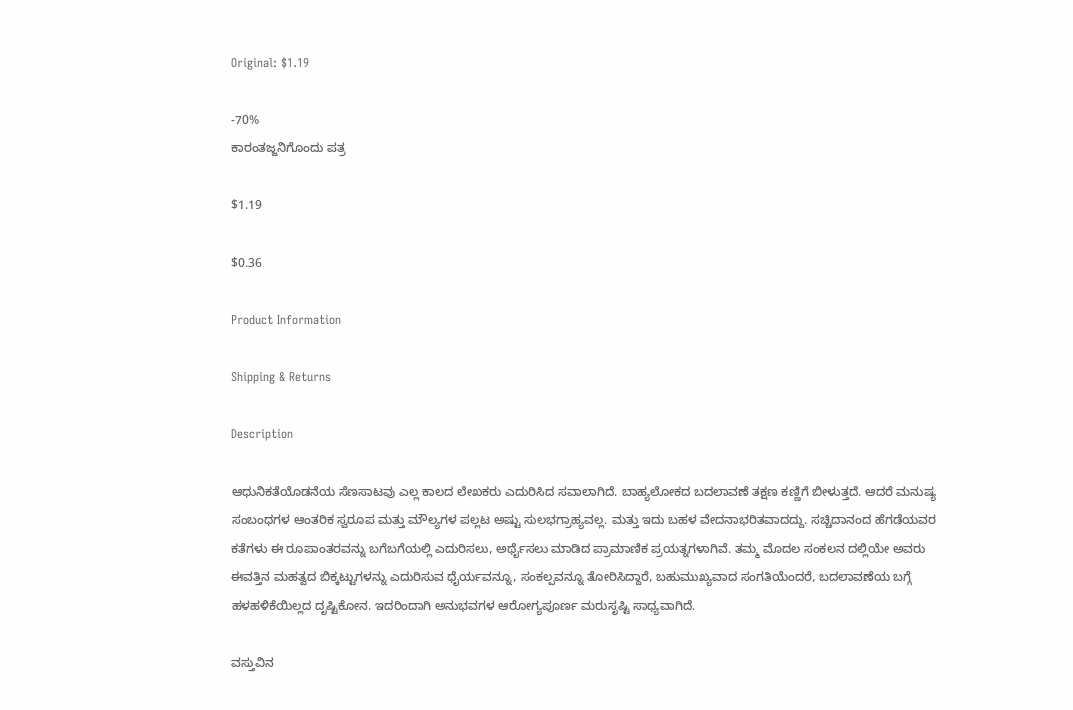Original: $1.19

-70%
ಕಾರಂತಜ್ಜನಿಗೊಂದು ಪತ್ರ

$1.19

$0.36

Product Information

Shipping & Returns

Description

ಆಧುನಿಕತೆಯೊಡನೆಯ ಸೆಣಸಾಟವು ಎಲ್ಲ ಕಾಲದ ಲೇಖಕರು ಎದುರಿಸಿದ ಸವಾಲಾಗಿದೆ. ಬಾಹ್ಯಲೋಕದ ಬದಲಾವಣೆ ತಕ್ಷಣ ಕಣ್ಣಿಗೆ ಬೀಳುತ್ತದೆ. ಆದರೆ ಮನುಷ್ಯ ಸಂಬಂಧಗಳ ಆಂತರಿಕ ಸ್ವರೂಪ ಮತ್ತು ಮೌಲ್ಯಗಳ ಪಲ್ಲಟ ಅಷ್ಟು ಸುಲಭಗ್ರಾಹ್ಯವಲ್ಲ. ಮತ್ತು ಇದು ಬಹಳ ವೇದನಾಭರಿತವಾದದ್ದು. ಸಚ್ಚಿದಾನಂದ ಹೆಗಡೆಯವರ ಕತೆಗಳು ಈ ರೂಪಾಂತರವನ್ನು ಬಗೆಬಗೆಯಲ್ಲಿ ಎದುರಿಸಲು, ಅರ್ಥೈಸಲು ಮಾಡಿದ ಪ್ರಾಮಾಣಿಕ ಪ್ರಯತ್ನಗಳಾಗಿವೆ. ತಮ್ಮ ಮೊದಲ ಸಂಕಲನ ದಲ್ಲಿಯೇ ಅವರು ಈವತ್ತಿನ ಮಹತ್ವದ ಬಿಕ್ಕಟ್ಟುಗಳನ್ನು ಎದುರಿಸುವ ಧೈರ್ಯವನ್ನೂ, ಸಂಕಲ್ಪವನ್ನೂ ತೋರಿಸಿದ್ದಾರೆ, ಬಹುಮುಖ್ಯವಾದ ಸಂಗತಿಯೆಂದರೆ, ಬದಲಾವಣೆಯ ಬಗ್ಗೆ ಹಳಹಳಿಕೆಯಿಲ್ಲದ ದೃಷ್ಟಿಕೋನ. ಇದರಿಂದಾಗಿ ಅನುಭವಗಳ ಆರೋಗ್ಯಪೂರ್ಣ ಮರುಸೃಷ್ಟಿ ಸಾಧ್ಯವಾಗಿದೆ.

ವಸ್ತುವಿನ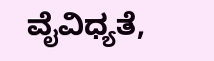ವೈವಿಧ್ಯತೆ,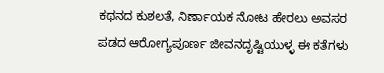ಕಥನದ ಕುಶಲತೆ, ನಿರ್ಣಾಯಕ ನೋಟ ಹೇರಲು ಅವಸರ ಪಡದ ಆರೋಗ್ಯಪೂರ್ಣ ಜೀವನದೃಷ್ಟಿಯುಳ್ಳ ಈ ಕತೆಗಳು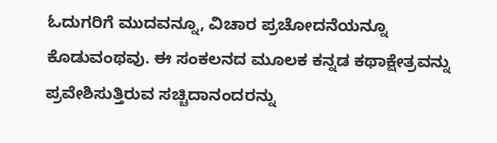ಓದುಗರಿಗೆ ಮುದವನ್ನೂ, ವಿಚಾರ ಪ್ರಚೋದನೆಯನ್ನೂ ಕೊಡುವಂಥವು. ಈ ಸಂಕಲನದ ಮೂಲಕ ಕನ್ನಡ ಕಥಾಕ್ಷೇತ್ರವನ್ನು ಪ್ರವೇಶಿಸುತ್ತಿರುವ ಸಚ್ಚಿದಾನಂದರನ್ನು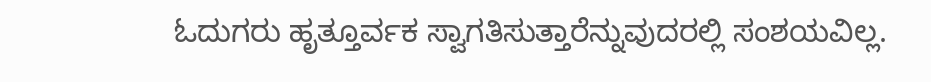ಓದುಗರು ಹೃತ್ತೂರ್ವಕ ಸ್ವಾಗತಿಸುತ್ತಾರೆನ್ನುವುದರಲ್ಲಿ ಸಂಶಯವಿಲ್ಲ.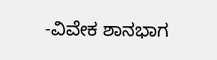-ವಿವೇಕ ಶಾನಭಾಗ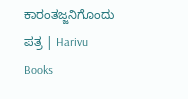ಕಾರಂತಜ್ಜನಿಗೊಂದು ಪತ್ರ | Harivu Books